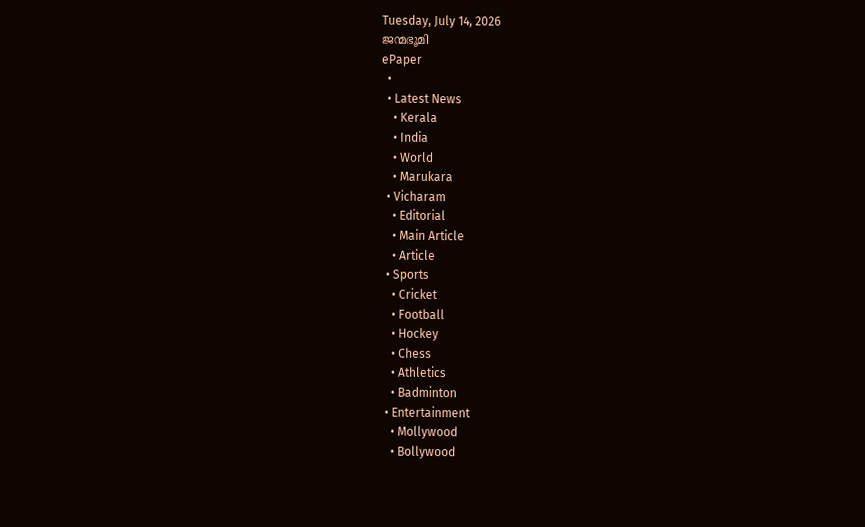Tuesday, July 14, 2026
ജന്മഭൂമി
ePaper
  •
  • Latest News
    • Kerala
    • India
    • World
    • Marukara
  • Vicharam
    • Editorial
    • Main Article
    • Article
  • Sports
    • Cricket
    • Football
    • Hockey
    • Chess
    • Athletics
    • Badminton
  • Entertainment
    • Mollywood
    • Bollywood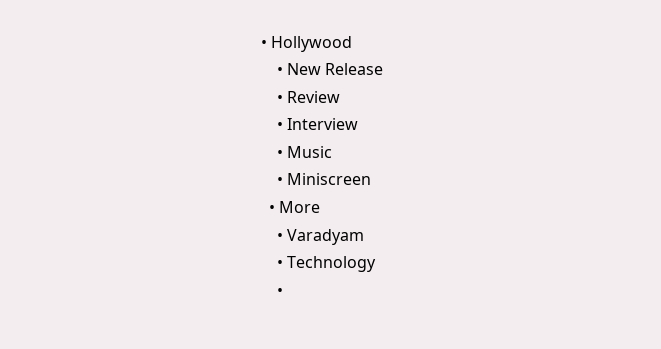• Hollywood
    • New Release
    • Review
    • Interview
    • Music
    • Miniscreen
  • More
    • Varadyam
    • Technology
    •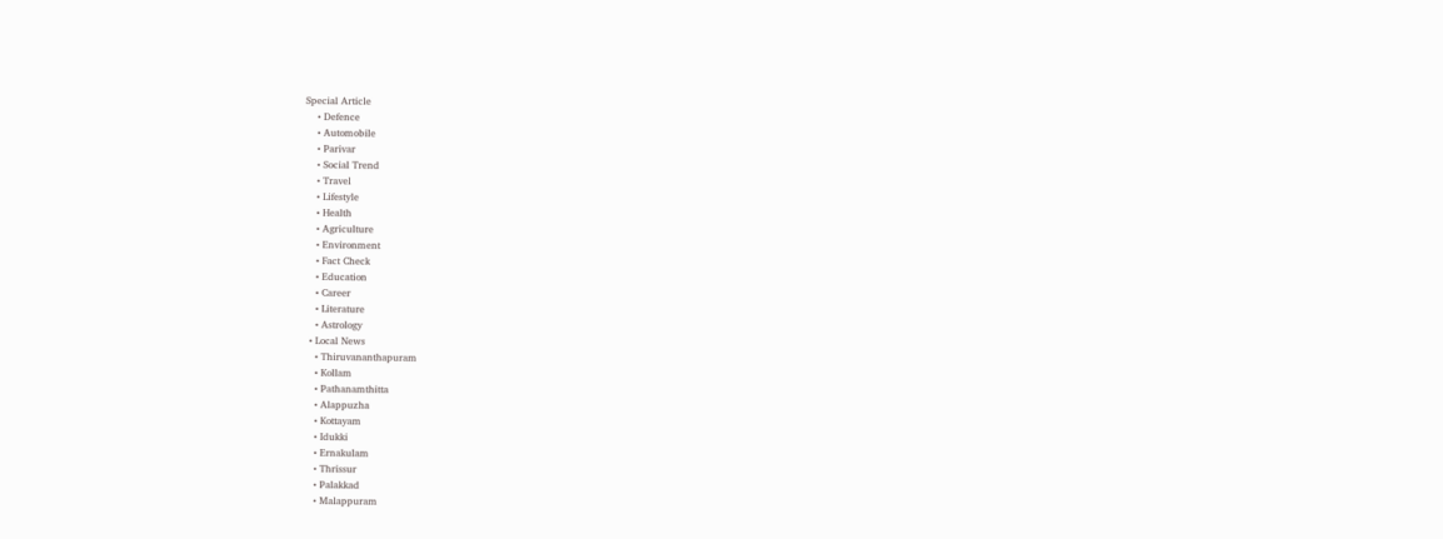Special Article
    • Defence
    • Automobile
    • Parivar
    • Social Trend
    • Travel
    • Lifestyle
    • Health
    • Agriculture
    • Environment
    • Fact Check
    • Education
    • Career
    • Literature
    • Astrology
  • Local News
    • Thiruvananthapuram
    • Kollam
    • Pathanamthitta
    • Alappuzha
    • Kottayam
    • Idukki
    • Ernakulam
    • Thrissur
    • Palakkad
    • Malappuram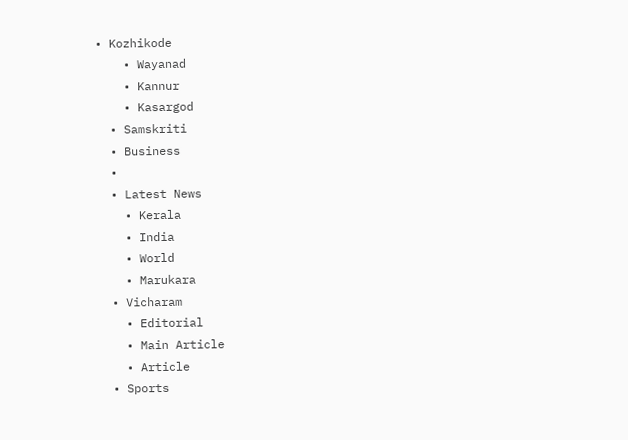• Kozhikode
    • Wayanad
    • Kannur
    • Kasargod
  • Samskriti
  • Business
  •
  • Latest News
    • Kerala
    • India
    • World
    • Marukara
  • Vicharam
    • Editorial
    • Main Article
    • Article
  • Sports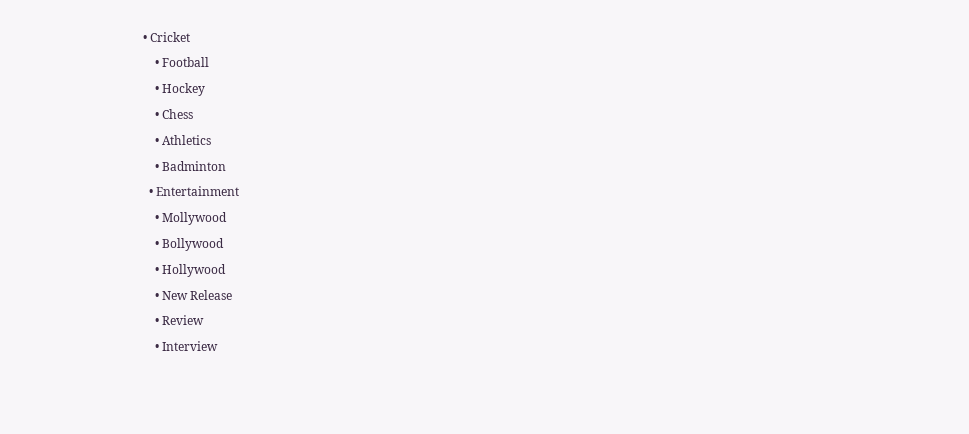• Cricket
    • Football
    • Hockey
    • Chess
    • Athletics
    • Badminton
  • Entertainment
    • Mollywood
    • Bollywood
    • Hollywood
    • New Release
    • Review
    • Interview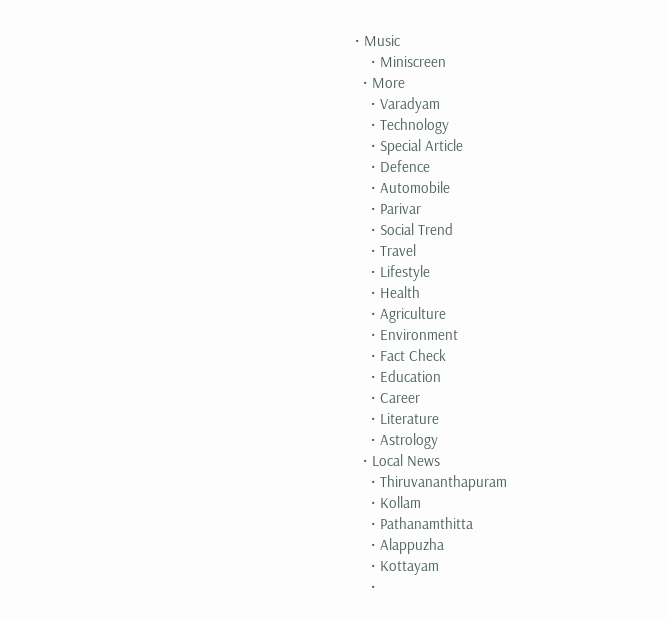• Music
    • Miniscreen
  • More
    • Varadyam
    • Technology
    • Special Article
    • Defence
    • Automobile
    • Parivar
    • Social Trend
    • Travel
    • Lifestyle
    • Health
    • Agriculture
    • Environment
    • Fact Check
    • Education
    • Career
    • Literature
    • Astrology
  • Local News
    • Thiruvananthapuram
    • Kollam
    • Pathanamthitta
    • Alappuzha
    • Kottayam
    •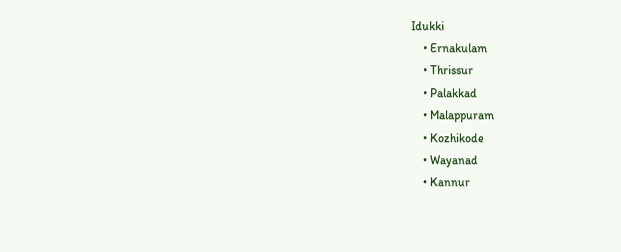Idukki
    • Ernakulam
    • Thrissur
    • Palakkad
    • Malappuram
    • Kozhikode
    • Wayanad
    • Kannur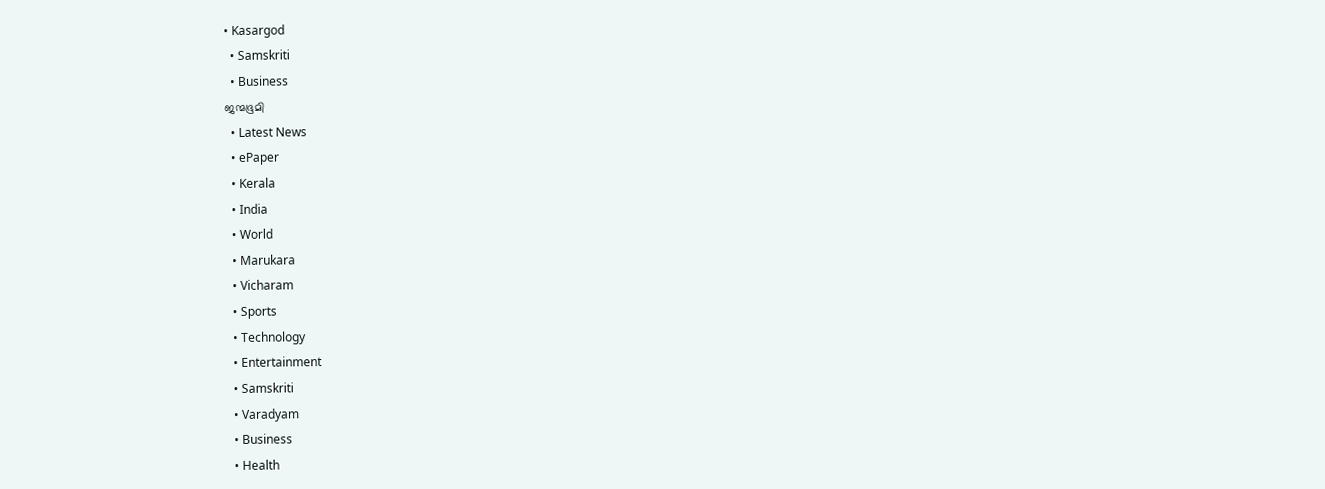• Kasargod
  • Samskriti
  • Business
ജന്മഭൂമി
  • Latest News
  • ePaper
  • Kerala
  • India
  • World
  • Marukara
  • Vicharam
  • Sports
  • Technology
  • Entertainment
  • Samskriti
  • Varadyam
  • Business
  • Health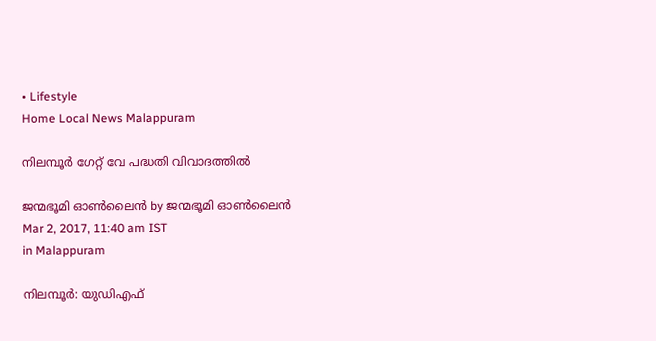• Lifestyle
Home Local News Malappuram

നിലമ്പൂര്‍ ഗേറ്റ് വേ പദ്ധതി വിവാദത്തില്‍

ജന്മഭൂമി ഓണ്‍ലൈന്‍ by ജന്മഭൂമി ഓണ്‍ലൈന്‍
Mar 2, 2017, 11:40 am IST
in Malappuram

നിലമ്പൂര്‍: യുഡിഎഫ്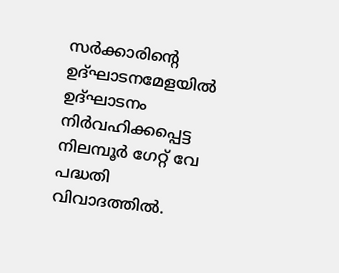സര്‍ക്കാരിന്റെ ഉദ്ഘാടനമേളയില്‍ ഉദ്ഘാടനം നിര്‍വഹിക്കപ്പെട്ട നിലമ്പൂര്‍ ഗേറ്റ് വേ പദ്ധതി വിവാദത്തില്‍.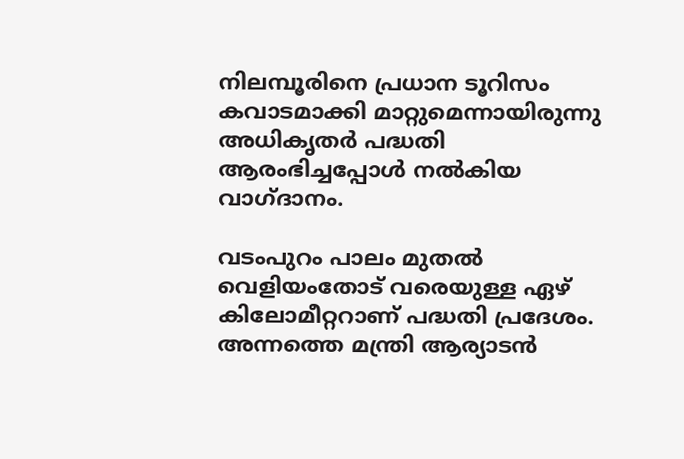നിലമ്പൂരിനെ പ്രധാന ടൂറിസം കവാടമാക്കി മാറ്റുമെന്നായിരുന്നു അധികൃതര്‍ പദ്ധതി ആരംഭിച്ചപ്പോള്‍ നല്‍കിയ വാഗ്ദാനം.

വടംപുറം പാലം മുതല്‍ വെളിയംതോട് വരെയുള്ള ഏഴ് കിലോമീറ്ററാണ് പദ്ധതി പ്രദേശം. അന്നത്തെ മന്ത്രി ആര്യാടന്‍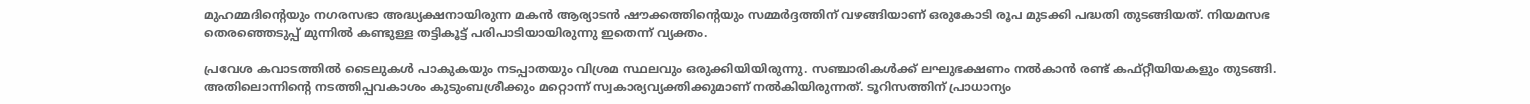മുഹമ്മദിന്റെയും നഗരസഭാ അദ്ധ്യക്ഷനായിരുന്ന മകന്‍ ആര്യാടന്‍ ഷൗക്കത്തിന്റെയും സമ്മര്‍ദ്ദത്തിന് വഴങ്ങിയാണ് ഒരുകോടി രൂപ മുടക്കി പദ്ധതി തുടങ്ങിയത്. നിയമസഭ തെരഞ്ഞെടുപ്പ് മുന്നില്‍ കണ്ടുള്ള തട്ടികൂട്ട് പരിപാടിയായിരുന്നു ഇതെന്ന് വ്യക്തം.

പ്രവേശ കവാടത്തില്‍ ടൈലുകള്‍ പാകുകയും നടപ്പാതയും വിശ്രമ സ്ഥലവും ഒരുക്കിയിയിരുന്നു. സഞ്ചാരികള്‍ക്ക് ലഘുഭക്ഷണം നല്‍കാന്‍ രണ്ട് കഫ്റ്റീയിയകളും തുടങ്ങി. അതിലൊന്നിന്റെ നടത്തിപ്പവകാശം കുടുംബശ്രീക്കും മറ്റൊന്ന് സ്വകാര്യവ്യക്തിക്കുമാണ് നല്‍കിയിരുന്നത്. ടൂറിസത്തിന് പ്രാധാന്യം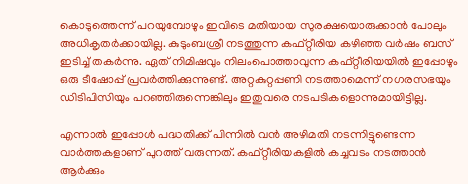കൊടുത്തെന്ന് പറയുമ്പോഴും ഇവിടെ മതിയായ സുരക്ഷയൊരുക്കാന്‍ പോലും അധികൃതര്‍ക്കായില്ല. കുടുംബശ്രീ നടത്തുന്ന കഫ്റ്റീരിയ കഴിഞ്ഞ വര്‍ഷം ബസ് ഇടിച്ച് തകര്‍ന്നു. ഏത് നിമിഷവും നിലംപൊത്താവുന്ന കഫ്റ്റീരിയയില്‍ ഇപ്പോഴും ഒരു ടീഷോപ്പ് പ്രവര്‍ത്തിക്കുന്നുണ്ട്. അറ്റകുറ്റപ്പണി നടത്താമെന്ന് നഗരസഭയും ഡിടിപിസിയും പറഞ്ഞിരുന്നെങ്കിലും ഇതുവരെ നടപടികളൊന്നുമായിട്ടില്ല.

എന്നാല്‍ ഇപ്പോള്‍ പദ്ധതിക്ക് പിന്നില്‍ വന്‍ അഴിമതി നടന്നിട്ടുണ്ടെന്ന വാര്‍ത്തകളാണ് പുറത്ത് വരുന്നത്. കഫ്റ്റീരിയകളില്‍ കച്ചവടം നടത്താന്‍ ആര്‍ക്കും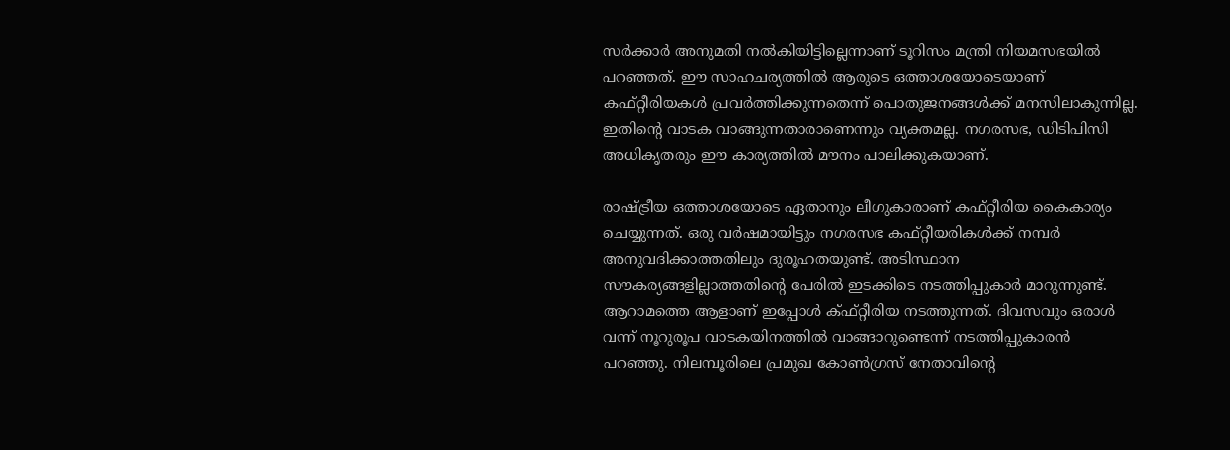സര്‍ക്കാര്‍ അനുമതി നല്‍കിയിട്ടില്ലെന്നാണ് ടൂറിസം മന്ത്രി നിയമസഭയില്‍ പറഞ്ഞത്. ഈ സാഹചര്യത്തില്‍ ആരുടെ ഒത്താശയോടെയാണ് കഫ്റ്റീരിയകള്‍ പ്രവര്‍ത്തിക്കുന്നതെന്ന് പൊതുജനങ്ങള്‍ക്ക് മനസിലാകുന്നില്ല. ഇതിന്റെ വാടക വാങ്ങുന്നതാരാണെന്നും വ്യക്തമല്ല. നഗരസഭ, ഡിടിപിസി അധികൃതരും ഈ കാര്യത്തില്‍ മൗനം പാലിക്കുകയാണ്.

രാഷ്‌ട്രീയ ഒത്താശയോടെ ഏതാനും ലീഗുകാരാണ് കഫ്റ്റീരിയ കൈകാര്യം ചെയ്യുന്നത്. ഒരു വര്‍ഷമായിട്ടും നഗരസഭ കഫ്റ്റീയരികള്‍ക്ക് നമ്പര്‍ അനുവദിക്കാത്തതിലും ദുരൂഹതയുണ്ട്. അടിസ്ഥാന സൗകര്യങ്ങളില്ലാത്തതിന്റെ പേരില്‍ ഇടക്കിടെ നടത്തിപ്പുകാര്‍ മാറുന്നുണ്ട്. ആറാമത്തെ ആളാണ് ഇപ്പോള്‍ ക്ഫ്റ്റീരിയ നടത്തുന്നത്. ദിവസവും ഒരാള്‍ വന്ന് നൂറുരൂപ വാടകയിനത്തില്‍ വാങ്ങാറുണ്ടെന്ന് നടത്തിപ്പുകാരന്‍ പറഞ്ഞു. നിലമ്പൂരിലെ പ്രമുഖ കോണ്‍ഗ്രസ് നേതാവിന്റെ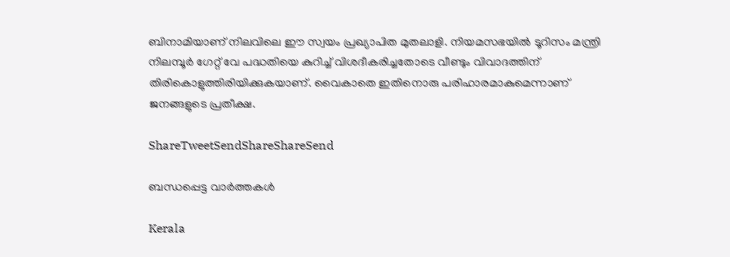ബിനാമിയാണ് നിലവിലെ ഈ സ്വയം പ്രഖ്യാപിത മുതലാളി. നിയമസഭയില്‍ ടൂറിസം മന്ത്രി നിലമ്പൂര്‍ ഗേറ്റ് വേ പദ്ധതിയെ കുറിച്ച് വിശദീകരിച്ചതോടെ വീണ്ടും വിവാദത്തിന് തിരികൊളുത്തിരിയിക്കുകയാണ്. വൈകാതെ ഇതിനൊരു പരിഹാരമാകുമെന്നാണ് ജനങ്ങളുടെ പ്രതീക്ഷ.

ShareTweetSendShareShareSend

ബന്ധപ്പെട്ട വാര്‍ത്തകള്‍

Kerala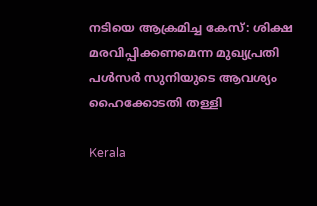നടിയെ ആക്രമിച്ച കേസ്: ശിക്ഷ മരവിപ്പിക്കണമെന്ന മുഖ്യപ്രതി പള്‍സര്‍ സുനിയുടെ ആവശ്യം ഹൈക്കോടതി തള്ളി

Kerala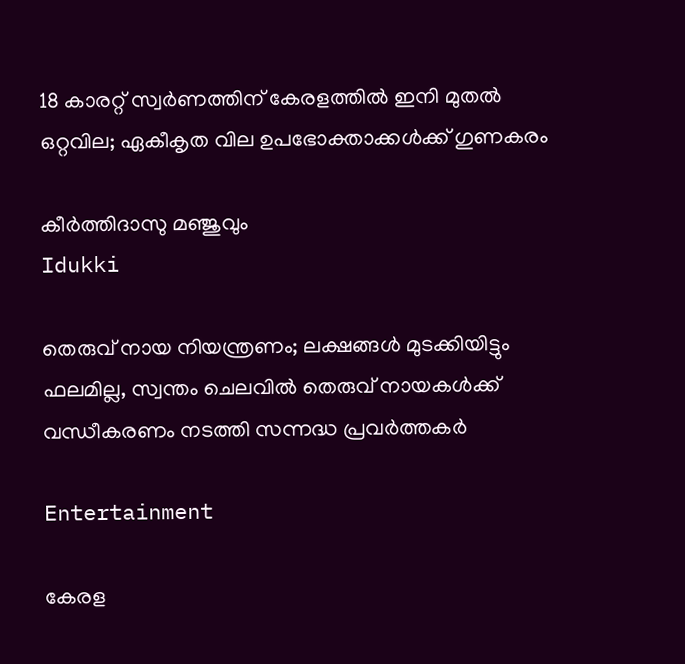18 കാരറ്റ് സ്വർണത്തിന് കേരളത്തിൽ ഇനി മുതൽ ഒറ്റവില; ഏകീകൃത വില ഉപഭോക്താക്കൾക്ക് ഗുണകരം

കീർത്തിദാസു മഞ്ജുവും
Idukki

തെരുവ് നായ നിയന്ത്രണം; ലക്ഷങ്ങള്‍ മുടക്കിയിട്ടും ഫലമില്ല, സ്വന്തം ചെലവില്‍ തെരുവ് നായകള്‍ക്ക് വന്ധീകരണം നടത്തി സന്നദ്ധ പ്രവര്‍ത്തകര്‍

Entertainment

കേരള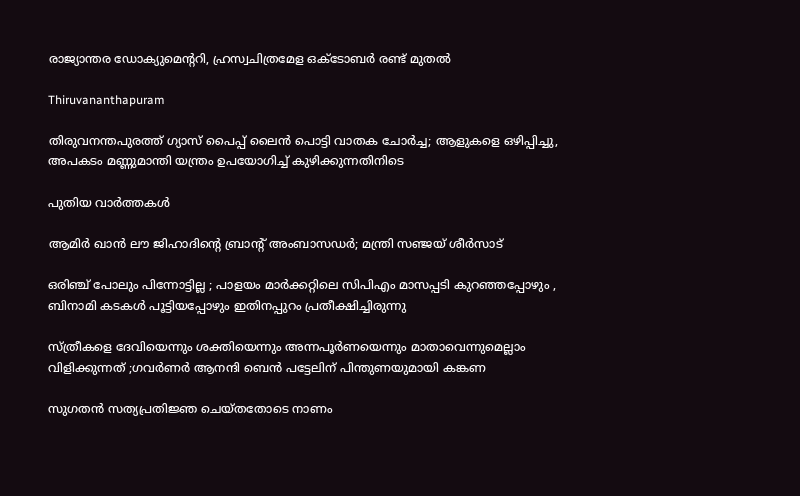രാജ്യാന്തര ഡോക്യുമെന്ററി, ഹ്രസ്വചിത്രമേള ഒക്ടോബർ രണ്ട് മുതൽ

Thiruvananthapuram

തിരുവനന്തപുരത്ത് ഗ്യാസ് പൈപ്പ് ലൈൻ പൊട്ടി വാതക ചോർച്ച; ആളുകളെ ഒഴിപ്പിച്ചു, അപകടം മണ്ണുമാന്തി യന്ത്രം ഉപയോഗിച്ച് കുഴിക്കുന്നതിനിടെ

പുതിയ വാര്‍ത്തകള്‍

ആമിര്‍ ഖാന്‍ ലൗ ജിഹാദിന്റെ ബ്രാന്റ് അംബാസഡര്‍; മന്ത്രി സഞ്ജയ് ശീര്‍സാട്

ഒരിഞ്ച് പോലും പിന്നോട്ടില്ല ; പാളയം മാർക്കറ്റിലെ സിപിഎം മാസപ്പടി കുറഞ്ഞപ്പോഴും , ബിനാമി കടകൾ പൂട്ടിയപ്പോഴും ഇതിനപ്പുറം പ്രതീക്ഷിച്ചിരുന്നു

സ്ത്രീകളെ ദേവിയെന്നും ശക്തിയെന്നും അന്നപൂർണയെന്നും മാതാവെന്നുമെല്ലാം വിളിക്കുന്നത് ;ഗവർണർ ആനന്ദി ബെൻ പട്ടേലിന് പിന്തുണയുമായി കങ്കണ

സുഗതൻ സത്യപ്രതിജ്ഞ ചെയ്തതോടെ നാണം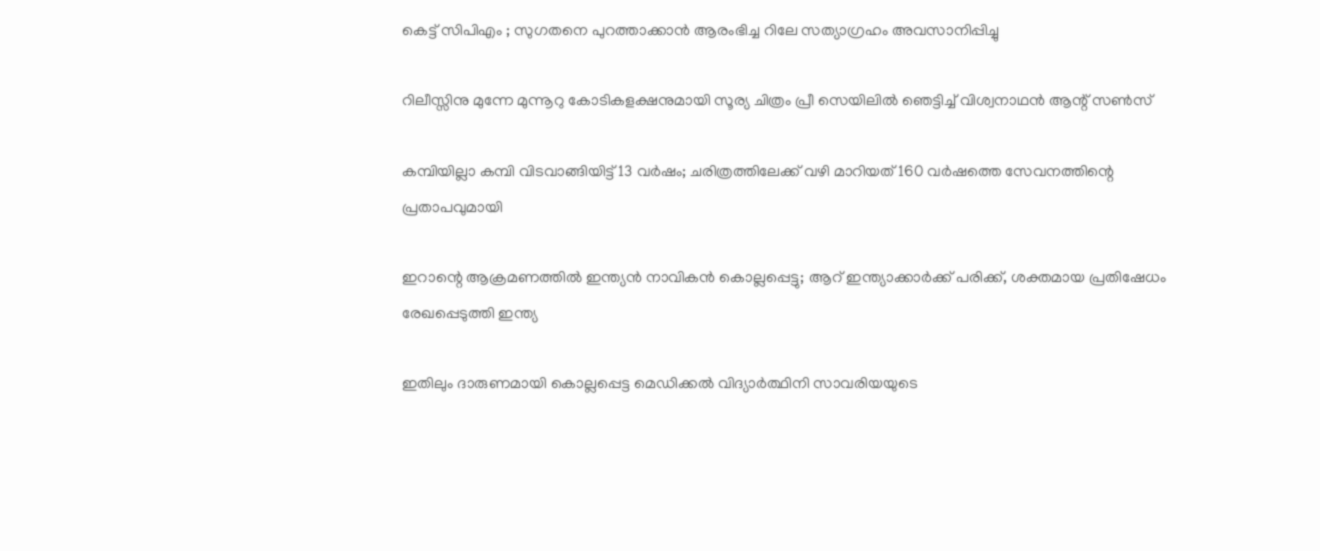കെട്ട് സിപിഎം ; സുഗതനെ പുറത്താക്കാൻ ആരംഭിച്ച റിലേ സത്യാഗ്രഹം അവസാനിപ്പിച്ചു

റിലീസ്സിനു മുന്നേ മുന്നൂറു കോടികളക്ഷനുമായി സൂര്യ ചിത്രം പ്രീ സെയിലിൽ ഞെട്ടിച്ച് വിശ്വനാഥൻ ആന്റ് സൺസ്

കമ്പിയില്ലാ കമ്പി വിടവാങ്ങിയിട്ട് 13 വർഷം; ചരിത്രത്തിലേക്ക് വഴി മാറിയത് 160 വര്‍ഷത്തെ സേവനത്തിന്റെ പ്രതാപവുമായി

ഇറാന്റെ ആക്രമണത്തിൽ ഇന്ത്യൻ നാവികൻ കൊല്ലപ്പെട്ടു; ആറ് ഇന്ത്യാക്കാർക്ക് പരിക്ക്, ശക്തമായ പ്രതിഷേധം രേഖപ്പെടുത്തി ഇന്ത്യ

ഇതിലും ദാരുണമായി കൊല്ലപ്പെട്ട മെഡിക്കൽ വിദ്യാർത്ഥിനി സാവരിയയുടെ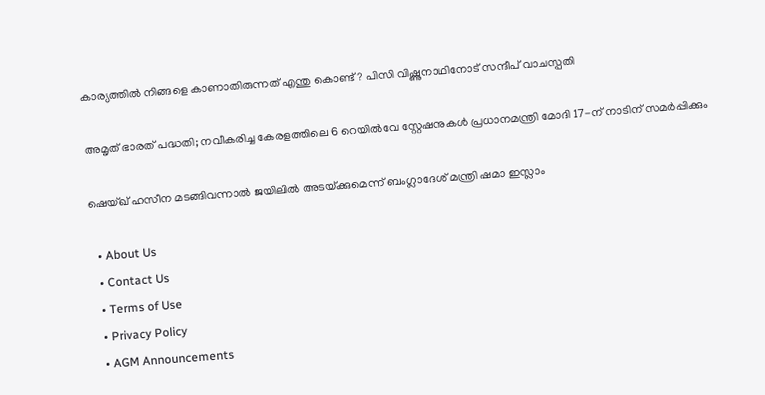കാര്യത്തിൽ നിങ്ങളെ കാണാതിരുന്നത് എന്തു കൊണ്ട്? പിസി വിഷ്ണുനാഥിനോട് സന്ദീപ് വാചസ്പതി

അമൃത് ഭാരത് പദ്ധതി; നവീകരിച്ച കേരളത്തിലെ 6 റെയിൽവേ സ്റ്റേഷനുകൾ പ്രധാനമന്ത്രി മോദി 17-ന് നാടിന് സമർപ്പിക്കും

ഷെയ്ഖ് ഹസീന മടങ്ങിവന്നാൽ ജയിലിൽ അടയ്‌ക്കുമെന്ന് ബംഗ്ലാദേശ് മന്ത്രി ഷമാ ഇസ്ലാം

  • About Us
  • Contact Us
  • Terms of Use
  • Privacy Policy
  • AGM Announcements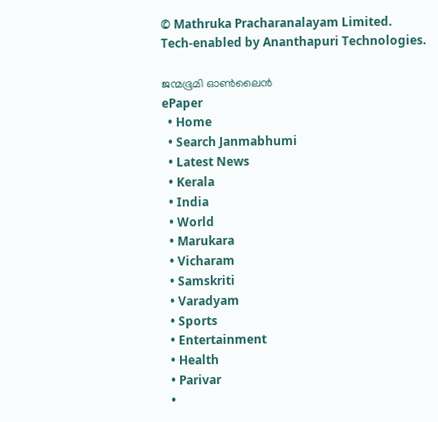© Mathruka Pracharanalayam Limited.
Tech-enabled by Ananthapuri Technologies.

ജന്മഭൂമി ഓണ്‍ലൈന്‍
ePaper
  • Home
  • Search Janmabhumi
  • Latest News
  • Kerala
  • India
  • World
  • Marukara
  • Vicharam
  • Samskriti
  • Varadyam
  • Sports
  • Entertainment
  • Health
  • Parivar
  •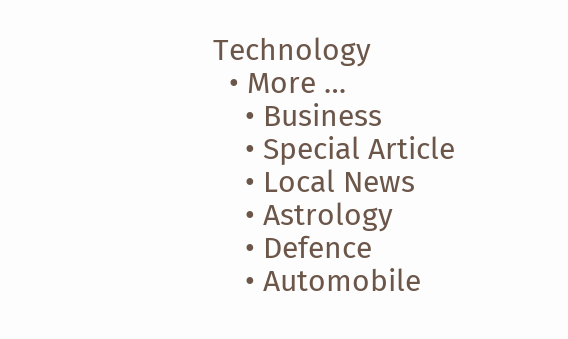Technology
  • More …
    • Business
    • Special Article
    • Local News
    • Astrology
    • Defence
    • Automobile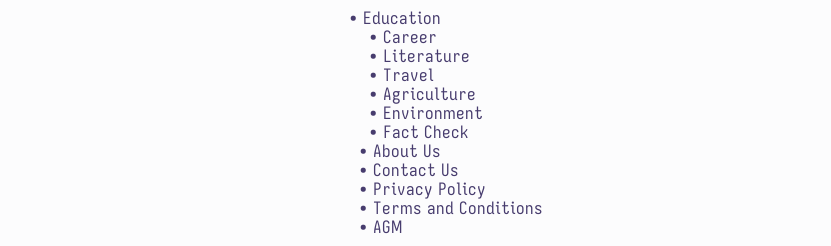• Education
    • Career
    • Literature
    • Travel
    • Agriculture
    • Environment
    • Fact Check
  • About Us
  • Contact Us
  • Privacy Policy
  • Terms and Conditions
  • AGM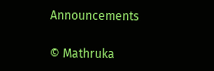Announcements

© Mathruka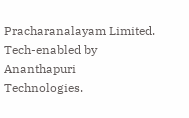Pracharanalayam Limited.
Tech-enabled by Ananthapuri Technologies.